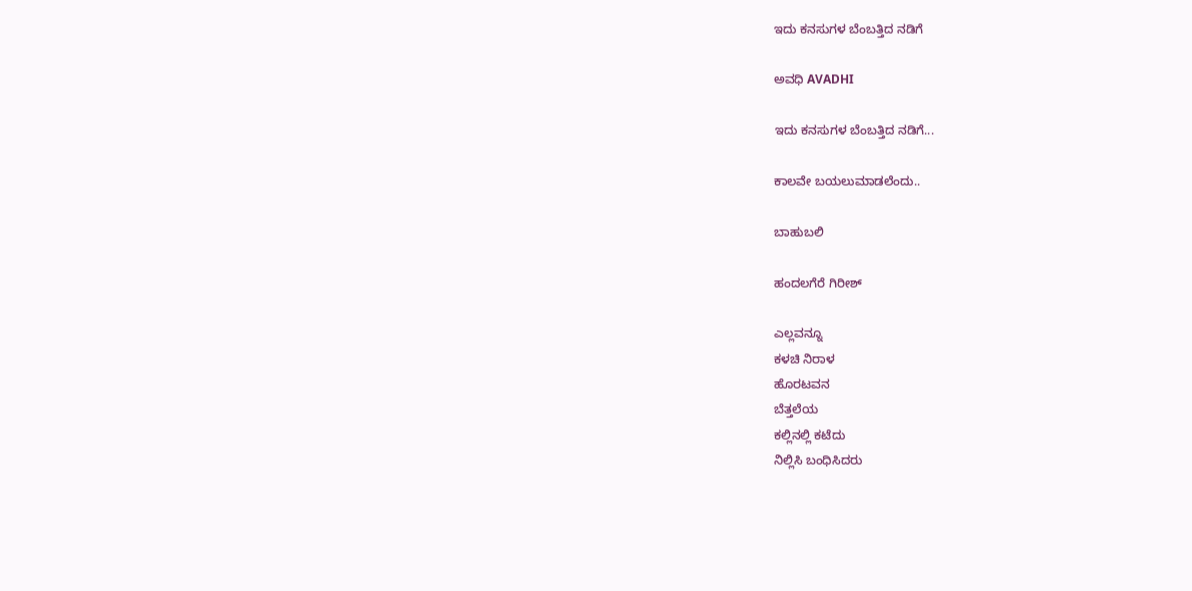ಇದು ಕನಸುಗಳ ಬೆಂಬತ್ತಿದ ನಡಿಗೆ‍

ಅವಧಿ AVADHI

ಇದು ಕನಸುಗಳ ಬೆಂಬತ್ತಿದ ನಡಿಗೆ...

ಕಾಲವೇ ಬಯಲುಮಾಡಲೆಂದು..

ಬಾಹುಬಲಿ

ಹಂದಲಗೆರೆ ಗಿರೀಶ್

ಎಲ್ಲವನ್ನೂ
ಕಳಚಿ ನಿರಾಳ
ಹೊರಟವನ
ಬೆತ್ತಲೆಯ
ಕಲ್ಲಿನಲ್ಲಿ ಕಟೆದು
ನಿಲ್ಲಿಸಿ ಬಂಧಿಸಿದರು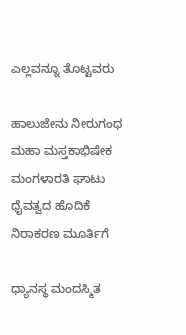ಎಲ್ಲವನ್ನೂ ತೊಟ್ಟವರು

ಹಾಲುಜೇನು ನೀರುಗಂಧ
ಮಹಾ ಮಸ್ತಕಾಭಿಷೇಕ
ಮಂಗಳಾರತಿ ಘಾಟು
ಧೈವತ್ವದ ಹೊದಿಕೆ
ನಿರಾಕರಣ ಮೂರ್ತಿಗೆ

ಧ್ಯಾನಸ್ಥ ಮಂದಸ್ಮಿತ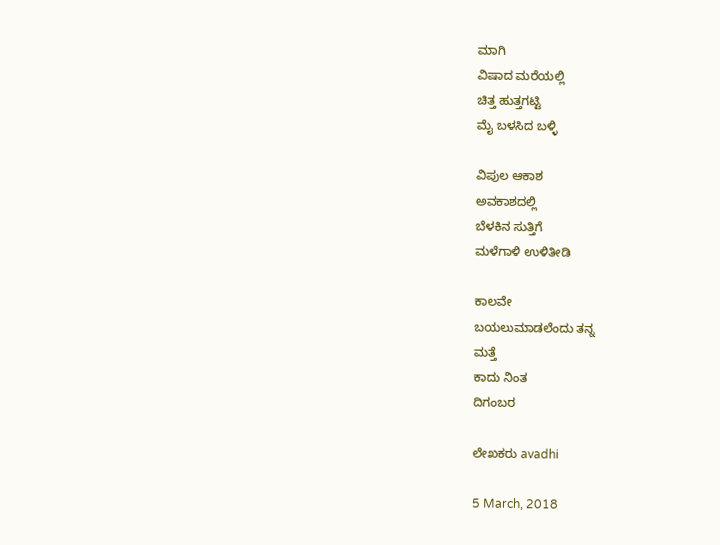ಮಾಗಿ
ವಿಷಾದ ಮರೆಯಲ್ಲಿ
ಚಿತ್ತ ಹುತ್ತಗಟ್ಟಿ
ಮೈ ಬಳಸಿದ ಬಳ್ಳಿ

ವಿಪುಲ ಆಕಾಶ
ಅವಕಾಶದಲ್ಲಿ
ಬೆಳಕಿನ ಸುತ್ತಿಗೆ
ಮಳೆಗಾಳಿ ಉಳಿತೀಡಿ

ಕಾಲವೇ
ಬಯಲುಮಾಡಲೆಂದು ತನ್ನ
ಮತ್ತೆ
ಕಾದು ನಿಂತ
ದಿಗಂಬರ

ಲೇಖಕರು avadhi

5 March, 2018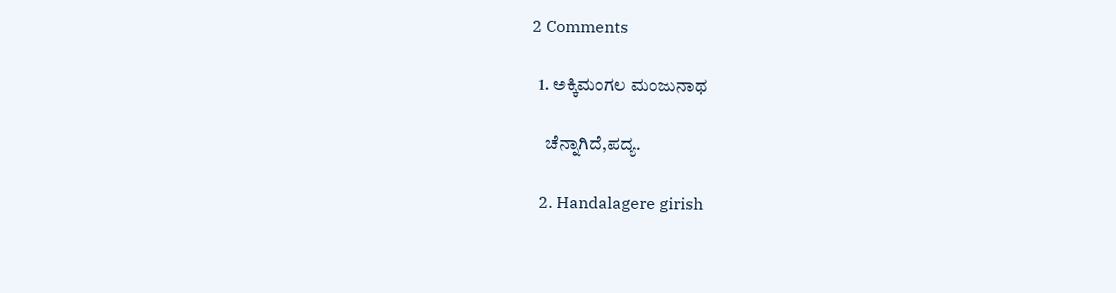2 Comments

  1. ಅಕ್ಕಿಮಂಗಲ ಮಂಜುನಾಥ

    ಚೆನ್ನಾಗಿದೆ,ಪದ್ಯ.

  2. Handalagere girish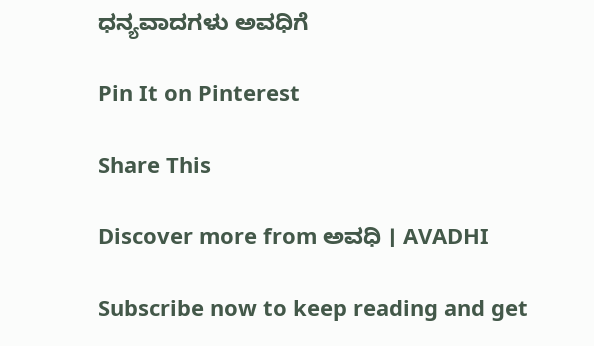ಧನ್ಯವಾದಗಳು ಅವಧಿಗೆ

Pin It on Pinterest

Share This

Discover more from ಅವಧಿ । AVADHI

Subscribe now to keep reading and get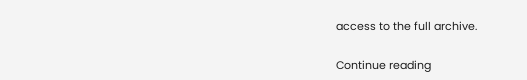access to the full archive.

Continue reading